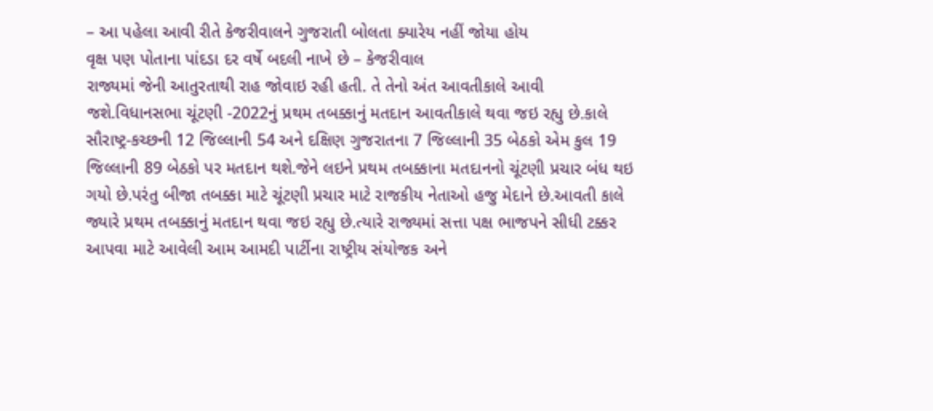– આ પહેલા આવી રીતે કેજરીવાલને ગુજરાતી બોલતા ક્યારેય નહીં જોયા હોય
વૃક્ષ પણ પોતાના પાંદડા દર વર્ષે બદલી નાખે છે – કેજરીવાલ
રાજ્યમાં જેની આતુરતાથી રાહ જોવાઇ રહી હતી. તે તેનો અંત આવતીકાલે આવી જશે.વિધાનસભા ચૂંટણી -2022નું પ્રથમ તબક્કાનું મતદાન આવતીકાલે થવા જઇ રહ્યુ છે.કાલે સૌરાષ્ટ્ર-કચ્છની 12 જિલ્લાની 54 અને દક્ષિણ ગુજરાતના 7 જિલ્લાની 35 બેઠકો એમ કુલ 19 જિલ્લાની 89 બેઠકો પર મતદાન થશે.જેને લઇને પ્રથમ તબક્કાના મતદાનનો ચૂંટણી પ્રચાર બંધ થઇ ગયો છે.પરંતુ બીજા તબક્કા માટે ચૂંટણી પ્રચાર માટે રાજકીય નેતાઓ હજુ મેદાને છે.આવતી કાલે જ્યારે પ્રથમ તબક્કાનું મતદાન થવા જઇ રહ્યુ છે.ત્યારે રાજ્યમાં સત્તા પક્ષ ભાજપને સીધી ટક્કર આપવા માટે આવેલી આમ આમદી પાર્ટીના રાષ્ટ્રીય સંયોજક અને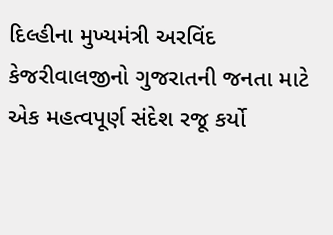દિલ્હીના મુખ્યમંત્રી અરવિંદ કેજરીવાલજીનો ગુજરાતની જનતા માટે એક મહત્વપૂર્ણ સંદેશ રજૂ કર્યો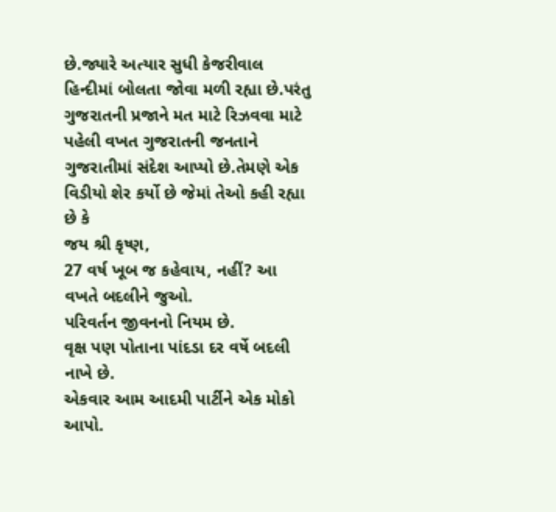છે.જ્યારે અત્યાર સુધી કેજરીવાલ હિન્દીમાં બોલતા જોવા મળી રહ્યા છે.પરંતુ ગુજરાતની પ્રજાને મત માટે રિઝવવા માટે પહેલી વખત ગુજરાતની જનતાને ગુજરાતીમાં સંદેશ આપ્યો છે.તેમણે એક વિડીયો શેર કર્યો છે જેમાં તેઓ કહી રહ્યા છે કે
જય શ્રી કૃષ્ણ,
27 વર્ષ ખૂબ જ કહેવાય, નહીં? આ વખતે બદલીને જુઓ.
પરિવર્તન જીવનનો નિયમ છે.
વૃક્ષ પણ પોતાના પાંદડા દર વર્ષે બદલી નાખે છે.
એકવાર આમ આદમી પાર્ટીને એક મોકો આપો.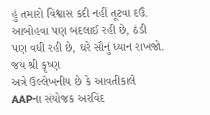હું તમારો વિશ્વાસ કદી નહીં તૂટવા દઉં.
આબોહવા પણ બદલાઈ રહી છે, ઠંડી પણ વધી રહી છે, ઘરે સૌનું ધ્યાન રાખજો.
જય શ્રી કૃષ્ણ
અત્રે ઉલ્લેખનીય છે કે આવતીકાલે AAPના સંયોજક અરવિંદ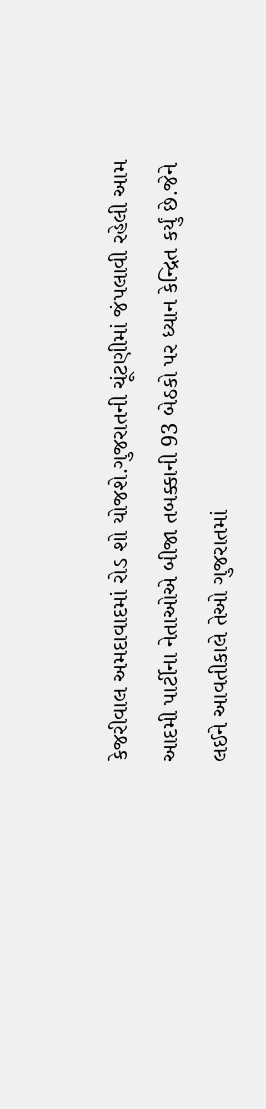કેજરીવાલ અમદાવાદમાં રોડ શો યોજશે.ગુજરાતની ચૂંટણીમાં જંપલાવી રહેલી આમ આદમી પાર્ટીના નેતાઓએ બીજા તબક્કાની 93 બેઠકો પર ધ્યાન કેન્દ્રિત કર્યું છે.જેને લઈને આવતીકાલે તેઓ ગુજરાતમાં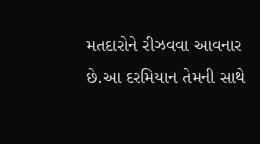મતદારોને રીઝવવા આવનાર છે.આ દરમિયાન તેમની સાથે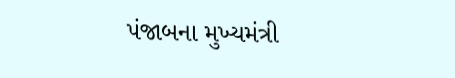પંજાબના મુખ્યમંત્રી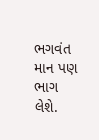ભગવંત માન પણ ભાગ લેશે.